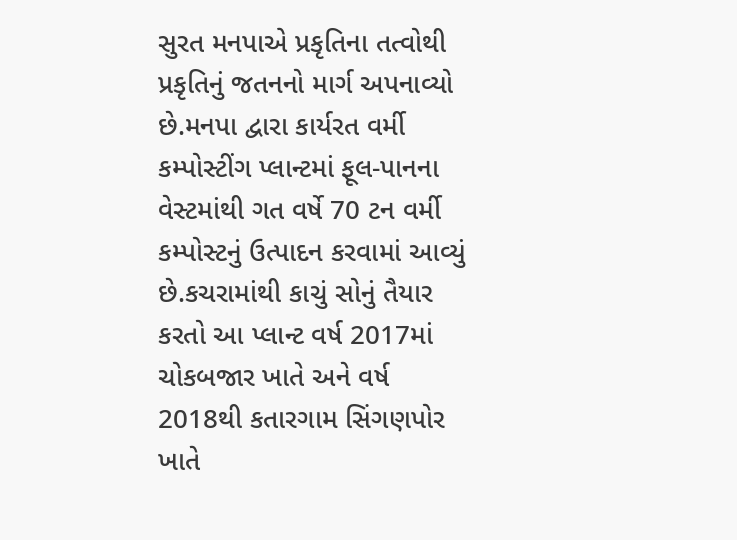સુરત મનપાએ પ્રકૃતિના તત્વોથી પ્રકૃતિનું જતનનો માર્ગ અપનાવ્યો છે.મનપા દ્વારા કાર્યરત વર્મી કમ્પોસ્ટીંગ પ્લાન્ટમાં ફૂલ-પાનના વેસ્ટમાંથી ગત વર્ષે 70 ટન વર્મી કમ્પોસ્ટનું ઉત્પાદન કરવામાં આવ્યું છે.કચરામાંથી કાચું સોનું તૈયાર કરતો આ પ્લાન્ટ વર્ષ 2017માં ચોકબજાર ખાતે અને વર્ષ 2018થી કતારગામ સિંગણપોર ખાતે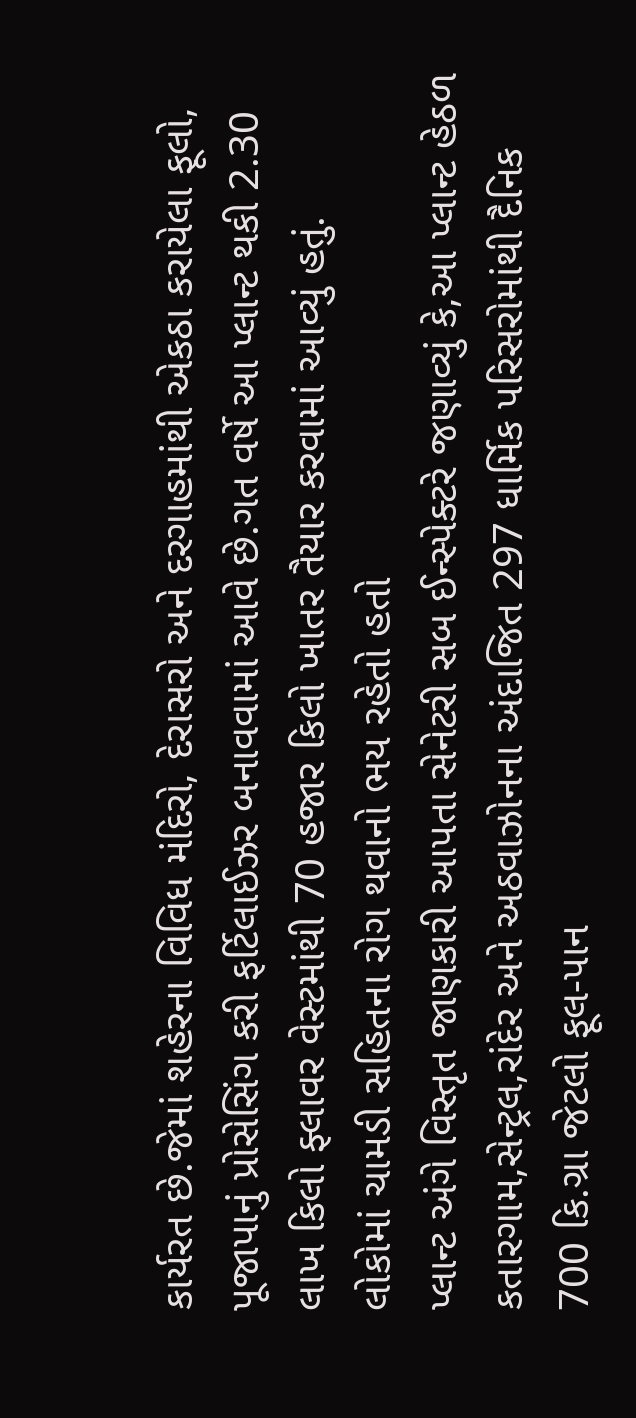કાર્યરત છે.જેમાં શહેરના વિવિધ મંદિરો, દેરાસરો અને દરગાહમાંથી એકઠા કરાયેલા ફૂલો, પૂજાપાનું પ્રોસેસિંગ કરી ફર્ટિલાઈઝર બનાવવામાં આવે છે.ગત વર્ષે આ પ્લાન્ટ થકી 2.30 લાખ કિલો ફ્લાવર વેસ્ટમાંથી 70 હજાર કિલો ખાતર તૈયાર કરવામાં આવ્યું હતું.
લોકોમાં ચામડી સહિતના રોગ થવાનો ભય રહેતો હતો
પ્લાન્ટ અંગે વિસ્તૃત જાણકારી આપતા સેનેટરી સબ ઈન્સ્પેક્ટરે જણાવ્યું કે,આ પ્લાન્ટ હેઠળ કતારગામ,સેન્ટ્રલ,રાંદેર અને અઠવાઝોનના અંદાજિત 297 ધાર્મિક પરિસરોમાંથી દૈનિક 700 કિ.ગ્રા જેટલો ફૂલ-પાન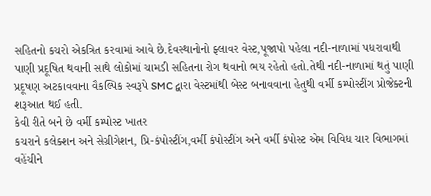સહિતનો કચરો એકત્રિત કરવામાં આવે છે.દેવસ્થાનોનો ફ્લાવર વેસ્ટ,પૂજાપો પહેલા નદી-નાળામાં પધરાવાથી પાણી પ્રદૂષિત થવાની સાથે લોકોમાં ચામડી સહિતના રોગ થવાનો ભય રહેતો હતો.તેથી નદી-નાળામાં થતું પાણી પ્રદૂષણ અટકાવવાના વૈકલ્પિક સ્વરૂપે SMC દ્વારા વેસ્ટમાંથી બેસ્ટ બનાવવાના હેતુથી વર્મી કમ્પોસ્ટીંગ પ્રોજેક્ટની શરૂઆત થઈ હતી.
કેવી રીતે બને છે વર્મી કમ્પોસ્ટ ખાતર
કચરાને કલેક્શન અને સેગ્રીગેશન, પ્રિ-કંપોસ્ટીંગ,વર્મી કંપોસ્ટીંગ અને વર્મી કંપોસ્ટ એમ વિવિધ ચાર વિભાગમાં વહેંચીને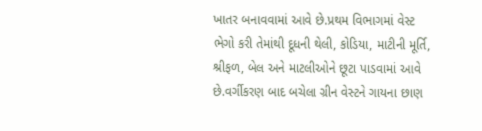ખાતર બનાવવામાં આવે છે.પ્રથમ વિભાગમાં વેસ્ટ ભેગો કરી તેમાંથી દૂધની થેલી, કોડિયા, માટીની મૂર્તિ, શ્રીફળ, બેલ અને માટલીઓને છૂટા પાડવામાં આવે છે.વર્ગીકરણ બાદ બચેલા ગ્રીન વેસ્ટને ગાયના છાણ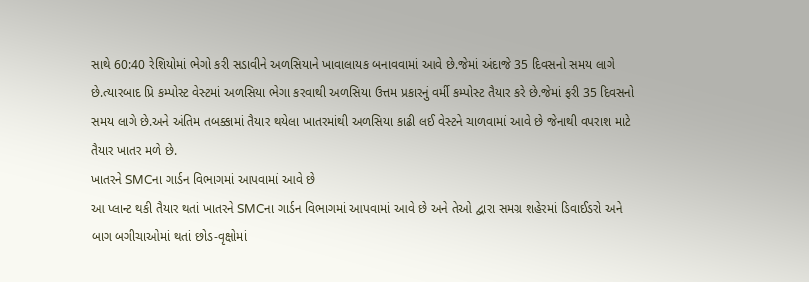સાથે 60:40 રેશિયોમાં ભેગો કરી સડાવીને અળસિયાને ખાવાલાયક બનાવવામાં આવે છે.જેમાં અંદાજે 35 દિવસનો સમય લાગે છે.ત્યારબાદ પ્રિ કમ્પોસ્ટ વેસ્ટમાં અળસિયા ભેગા કરવાથી અળસિયા ઉત્તમ પ્રકારનું વર્મી કમ્પોસ્ટ તૈયાર કરે છે.જેમાં ફરી 35 દિવસનો સમય લાગે છે.અને અંતિમ તબક્કામાં તૈયાર થયેલા ખાતરમાંથી અળસિયા કાઢી લઈ વેસ્ટને ચાળવામાં આવે છે જેનાથી વપરાશ માટે તૈયાર ખાતર મળે છે.
ખાતરને SMCના ગાર્ડન વિભાગમાં આપવામાં આવે છે
આ પ્લાન્ટ થકી તૈયાર થતાં ખાતરને SMCના ગાર્ડન વિભાગમાં આપવામાં આવે છે અને તેઓ દ્વારા સમગ્ર શહેરમાં ડિવાઈડરો અને બાગ બગીચાઓમાં થતાં છોડ-વૃક્ષોમાં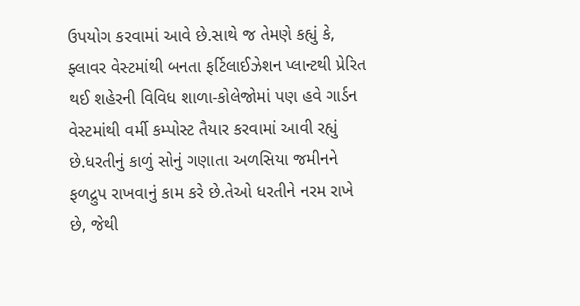ઉપયોગ કરવામાં આવે છે.સાથે જ તેમણે કહ્યું કે, ફ્લાવર વેસ્ટમાંથી બનતા ફર્ટિલાઈઝેશન પ્લાન્ટથી પ્રેરિત થઈ શહેરની વિવિધ શાળા-કોલેજોમાં પણ હવે ગાર્ડન વેસ્ટમાંથી વર્મી કમ્પોસ્ટ તૈયાર કરવામાં આવી રહ્યું છે.ધરતીનું કાળું સોનું ગણાતા અળસિયા જમીનને ફળદ્રુપ રાખવાનું કામ કરે છે.તેઓ ધરતીને નરમ રાખે છે, જેથી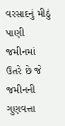વરસાદનું મીઠું પાણી જમીનમાં ઉતરે છે જે જમીનની ગુણવત્તા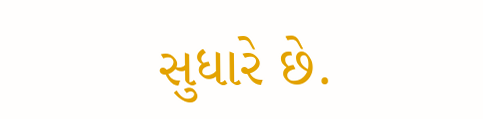સુધારે છે.